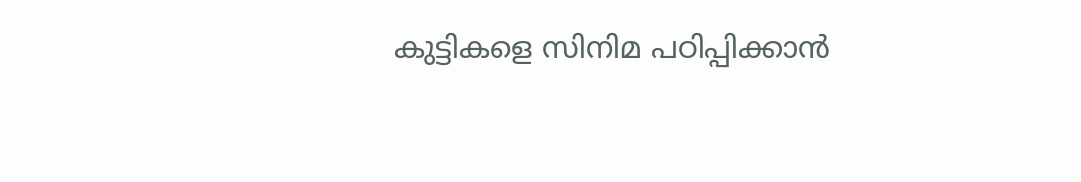കുട്ടികളെ സിനിമ പഠിപ്പിക്കാൻ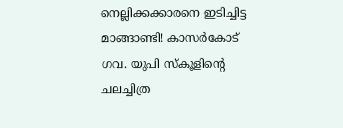നെല്ലിക്കക്കാരനെ ഇടിച്ചിട്ട മാങ്ങാണ്ടി! കാസർകോട് ഗവ. യുപി സ്കൂളിന്റെ ചലച്ചിത്ര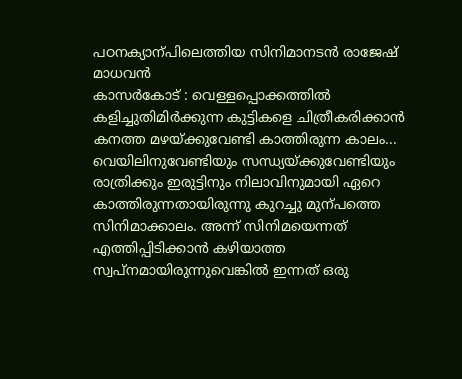പഠനക്യാന്പിലെത്തിയ സിനിമാനടൻ രാജേഷ് മാധവൻ
കാസർകോട് : വെള്ളപ്പൊക്കത്തിൽ കളിച്ചുതിമിർക്കുന്ന കുട്ടികളെ ചിത്രീകരിക്കാൻ കനത്ത മഴയ്ക്കുവേണ്ടി കാത്തിരുന്ന കാലം... വെയിലിനുവേണ്ടിയും സന്ധ്യയ്ക്കുവേണ്ടിയും രാത്രിക്കും ഇരുട്ടിനും നിലാവിനുമായി ഏറെ കാത്തിരുന്നതായിരുന്നു കുറച്ചു മുന്പത്തെ സിനിമാക്കാലം. അന്ന് സിനിമയെന്നത് എത്തിപ്പിടിക്കാൻ കഴിയാത്ത സ്വപ്നമായിരുന്നുവെങ്കിൽ ഇന്നത് ഒരു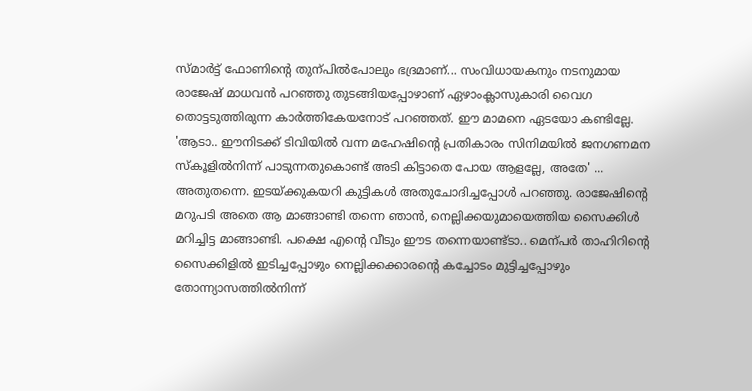സ്മാർട്ട് ഫോണിന്റെ തുന്പിൽപോലും ഭദ്രമാണ്... സംവിധായകനും നടനുമായ രാജേഷ് മാധവൻ പറഞ്ഞു തുടങ്ങിയപ്പോഴാണ് ഏഴാംക്ലാസുകാരി വൈഗ തൊട്ടടുത്തിരുന്ന കാർത്തികേയനോട് പറഞ്ഞത്. ഈ മാമനെ ഏടയോ കണ്ടില്ലേ. 'ആടാ.. ഈനിടക്ക് ടിവിയിൽ വന്ന മഹേഷിന്റെ പ്രതികാരം സിനിമയിൽ ജനഗണമന സ്കൂളിൽനിന്ന് പാടുന്നതുകൊണ്ട് അടി കിട്ടാതെ പോയ ആളല്ലേ, അതേ' ... അതുതന്നെ. ഇടയ്ക്കുകയറി കുട്ടികൾ അതുചോദിച്ചപ്പോൾ പറഞ്ഞു. രാജേഷിന്റെ മറുപടി അതെ ആ മാങ്ങാണ്ടി തന്നെ ഞാൻ, നെല്ലിക്കയുമായെത്തിയ സൈക്കിൾ മറിച്ചിട്ട മാങ്ങാണ്ടി. പക്ഷെ എന്റെ വീടും ഈട തന്നെയാണ്ട്ടാ.. മെന്പർ താഹിറിന്റെ സൈക്കിളിൽ ഇടിച്ചപ്പോഴും നെല്ലിക്കക്കാരന്റെ കച്ചോടം മുട്ടിച്ചപ്പോഴും തോന്ന്യാസത്തിൽനിന്ന്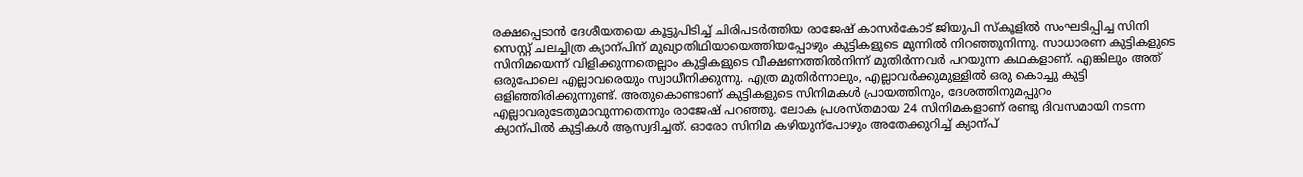രക്ഷപ്പെടാൻ ദേശീയതയെ കൂട്ടുപിടിച്ച് ചിരിപടർത്തിയ രാജേഷ് കാസർകോട് ജിയുപി സ്കൂളിൽ സംഘടിപ്പിച്ച സിനി സെസ്റ്റ് ചലച്ചിത്ര ക്യാന്പിന് മുഖ്യാതിഥിയായെത്തിയപ്പോഴും കുട്ടികളുടെ മുന്നിൽ നിറഞ്ഞുനിന്നു. സാധാരണ കുട്ടികളുടെ സിനിമയെന്ന് വിളിക്കുന്നതെല്ലാം കുട്ടികളുടെ വീക്ഷണത്തിൽനിന്ന് മുതിർന്നവർ പറയുന്ന കഥകളാണ്. എങ്കിലും അത് ഒരുപോലെ എല്ലാവരെയും സ്വാധീനിക്കുന്നു. എത്ര മുതിർന്നാലും, എല്ലാവർക്കുമുള്ളിൽ ഒരു കൊച്ചു കുട്ടി ഒളിഞ്ഞിരിക്കുന്നുണ്ട്. അതുകൊണ്ടാണ് കുട്ടികളുടെ സിനിമകൾ പ്രായത്തിനും, ദേശത്തിനുമപ്പുറം എല്ലാവരുടേതുമാവുന്നതെന്നും രാജേഷ് പറഞ്ഞു. ലോക പ്രശസ്തമായ 24 സിനിമകളാണ് രണ്ടു ദിവസമായി നടന്ന ക്യാന്പിൽ കുട്ടികൾ ആസ്വദിച്ചത്. ഓരോ സിനിമ കഴിയുന്പോഴും അതേക്കുറിച്ച് ക്യാന്പ്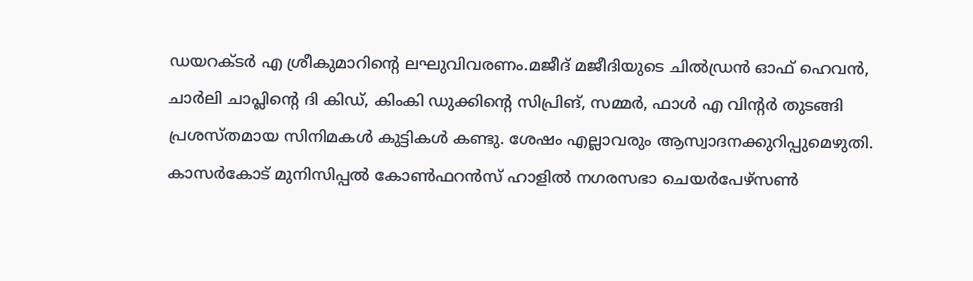ഡയറക്ടർ എ ശ്രീകുമാറിന്റെ ലഘുവിവരണം.മജീദ് മജീദിയുടെ ചിൽഡ്രൻ ഓഫ് ഹെവൻ, ചാർലി ചാപ്ലിന്റെ ദി കിഡ്, കിംകി ഡുക്കിന്റെ സിപ്രിങ്, സമ്മർ, ഫാൾ എ വിന്റർ തുടങ്ങി പ്രശസ്തമായ സിനിമകൾ കുട്ടികൾ കണ്ടു. ശേഷം എല്ലാവരും ആസ്വാദനക്കുറിപ്പുമെഴുതി. കാസർകോട് മുനിസിപ്പൽ കോൺഫറൻസ് ഹാളിൽ നഗരസഭാ ചെയർപേഴ്സൺ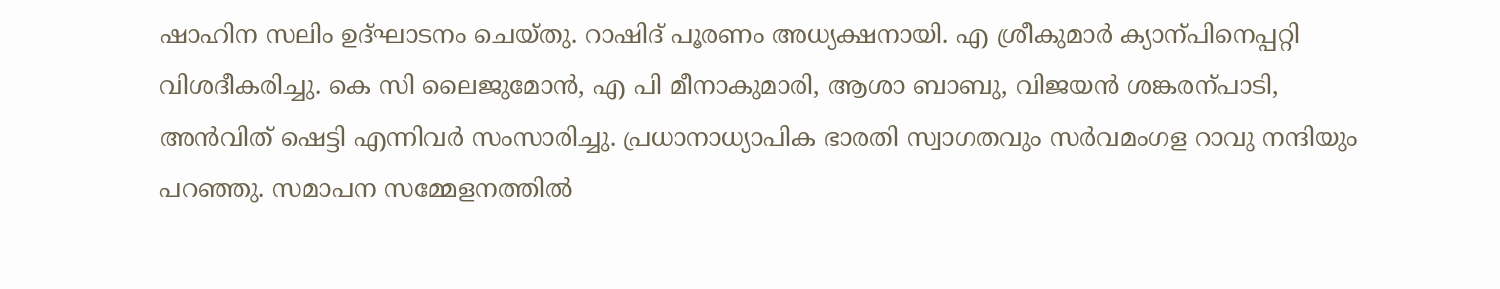ഷാഹിന സലിം ഉദ്ഘാടനം ചെയ്തു. റാഷിദ് പൂരണം അധ്യക്ഷനായി. എ ശ്രീകുമാർ ക്യാന്പിനെപ്പറ്റി വിശദീകരിച്ചു. കെ സി ലൈജുമോൻ, എ പി മീനാകുമാരി, ആശാ ബാബു, വിജയൻ ശങ്കരന്പാടി, അൻവിത് ഷെട്ടി എന്നിവർ സംസാരിച്ചു. പ്രധാനാധ്യാപിക ഭാരതി സ്വാഗതവും സർവമംഗള റാവു നന്ദിയും പറഞ്ഞു. സമാപന സമ്മേളനത്തിൽ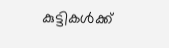കുട്ടികൾക്ക്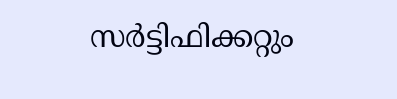സർട്ടിഫിക്കറ്റും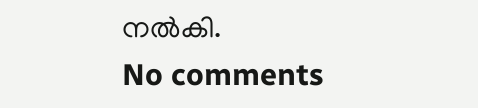നൽകി.
No comments